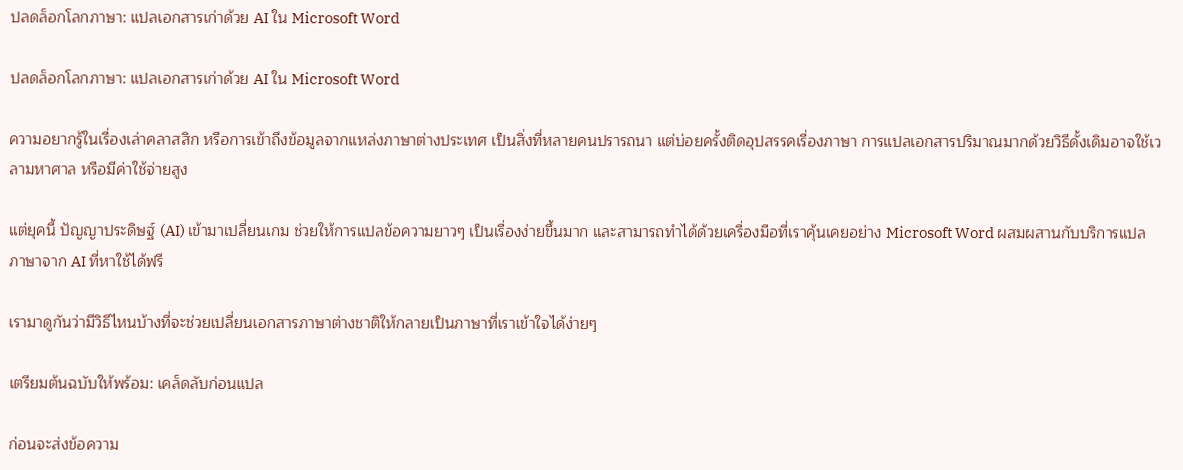ปลดล็อกโลกภาษา: แปลเอกสารเก่าด้วย AI ใน Microsoft Word

ปลดล็อกโลกภาษา: แปลเอกสารเก่าด้วย AI ใน Microsoft Word

ความอยากรู้ในเรื่องเล่าคลาสสิก หรือการเข้าถึงข้อมูลจากแหล่งภาษาต่างประเทศ เป็นสิ่งที่หลายคนปรารถนา แต่บ่อยครั้งติดอุปสรรคเรื่องภาษา การแปลเอกสารปริมาณมากด้วยวิธีดั้งเดิมอาจใช้เวลามหาศาล หรือมีค่าใช้จ่ายสูง

แต่ยุคนี้ ปัญญาประดิษฐ์ (AI) เข้ามาเปลี่ยนเกม ช่วยให้การแปลข้อความยาวๆ เป็นเรื่องง่ายขึ้นมาก และสามารถทำได้ด้วยเครื่องมือที่เราคุ้นเคยอย่าง Microsoft Word ผสมผสานกับบริการแปลภาษาจาก AI ที่หาใช้ได้ฟรี

เรามาดูกันว่ามีวิธีไหนบ้างที่จะช่วยเปลี่ยนเอกสารภาษาต่างชาติให้กลายเป็นภาษาที่เราเข้าใจได้ง่ายๆ

เตรียมต้นฉบับให้พร้อม: เคล็ดลับก่อนแปล

ก่อนจะส่งข้อความ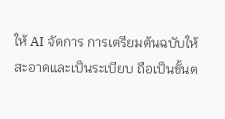ให้ AI จัดการ การเตรียมต้นฉบับให้ สะอาดและเป็นระเบียบ ถือเป็นขั้นต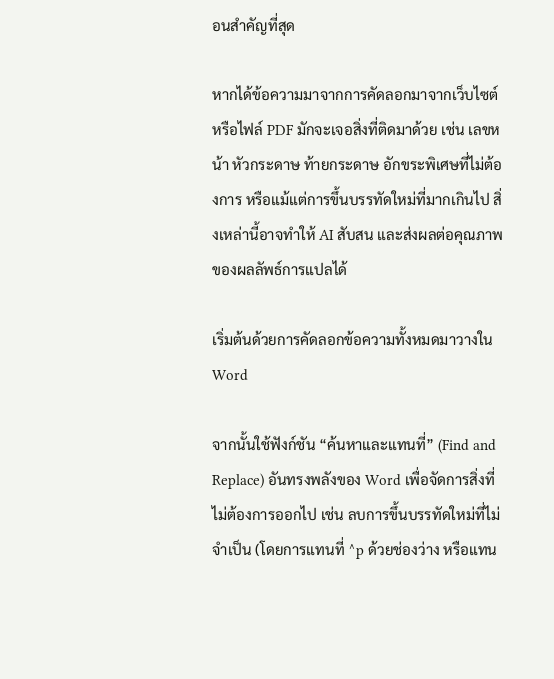อนสำคัญที่สุด

หากได้ข้อความมาจากการคัดลอกมาจากเว็บไซต์ หรือไฟล์ PDF มักจะเจอสิ่งที่ติดมาด้วย เช่น เลขหน้า หัวกระดาษ ท้ายกระดาษ อักขระพิเศษที่ไม่ต้องการ หรือแม้แต่การขึ้นบรรทัดใหม่ที่มากเกินไป สิ่งเหล่านี้อาจทำให้ AI สับสน และส่งผลต่อคุณภาพของผลลัพธ์การแปลได้

เริ่มต้นด้วยการคัดลอกข้อความทั้งหมดมาวางใน Word

จากนั้นใช้ฟังก์ชัน “ค้นหาและแทนที่” (Find and Replace) อันทรงพลังของ Word เพื่อจัดการสิ่งที่ไม่ต้องการออกไป เช่น ลบการขึ้นบรรทัดใหม่ที่ไม่จำเป็น (โดยการแทนที่ ^p ด้วยช่องว่าง หรือแทน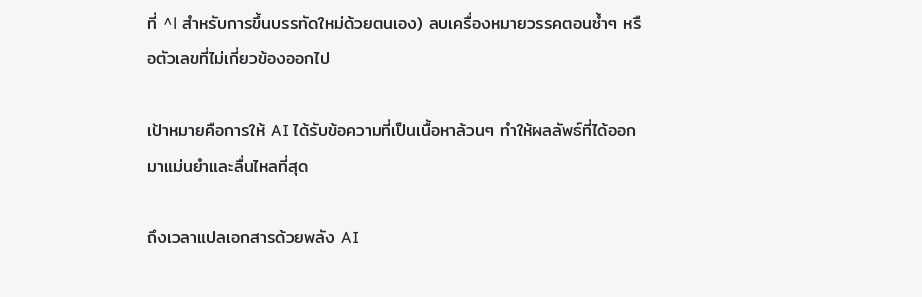ที่ ^l สำหรับการขึ้นบรรทัดใหม่ด้วยตนเอง) ลบเครื่องหมายวรรคตอนซ้ำๆ หรือตัวเลขที่ไม่เกี่ยวข้องออกไป

เป้าหมายคือการให้ AI ได้รับข้อความที่เป็นเนื้อหาล้วนๆ ทำให้ผลลัพธ์ที่ได้ออกมาแม่นยำและลื่นไหลที่สุด

ถึงเวลาแปลเอกสารด้วยพลัง AI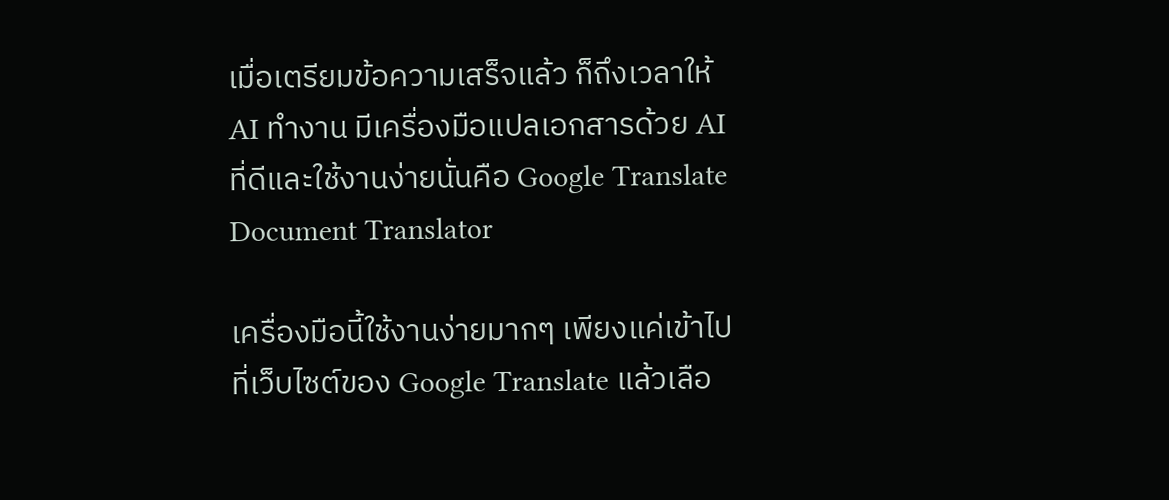เมื่อเตรียมข้อความเสร็จแล้ว ก็ถึงเวลาให้ AI ทำงาน มีเครื่องมือแปลเอกสารด้วย AI ที่ดีและใช้งานง่ายนั่นคือ Google Translate Document Translator

เครื่องมือนี้ใช้งานง่ายมากๆ เพียงแค่เข้าไปที่เว็บไซต์ของ Google Translate แล้วเลือ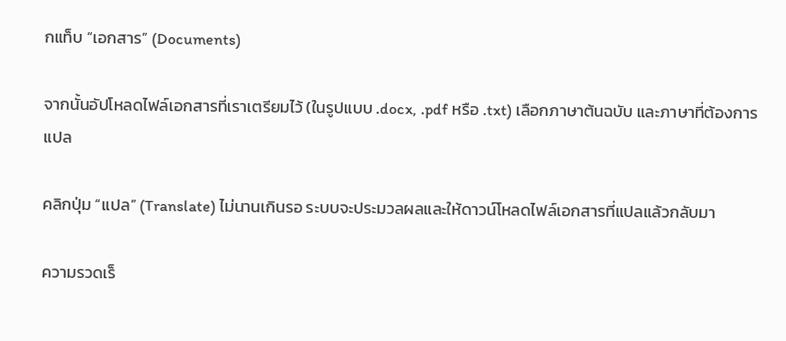กแท็บ “เอกสาร” (Documents)

จากนั้นอัปโหลดไฟล์เอกสารที่เราเตรียมไว้ (ในรูปแบบ .docx, .pdf หรือ .txt) เลือกภาษาต้นฉบับ และภาษาที่ต้องการแปล

คลิกปุ่ม “แปล” (Translate) ไม่นานเกินรอ ระบบจะประมวลผลและให้ดาวน์โหลดไฟล์เอกสารที่แปลแล้วกลับมา

ความรวดเร็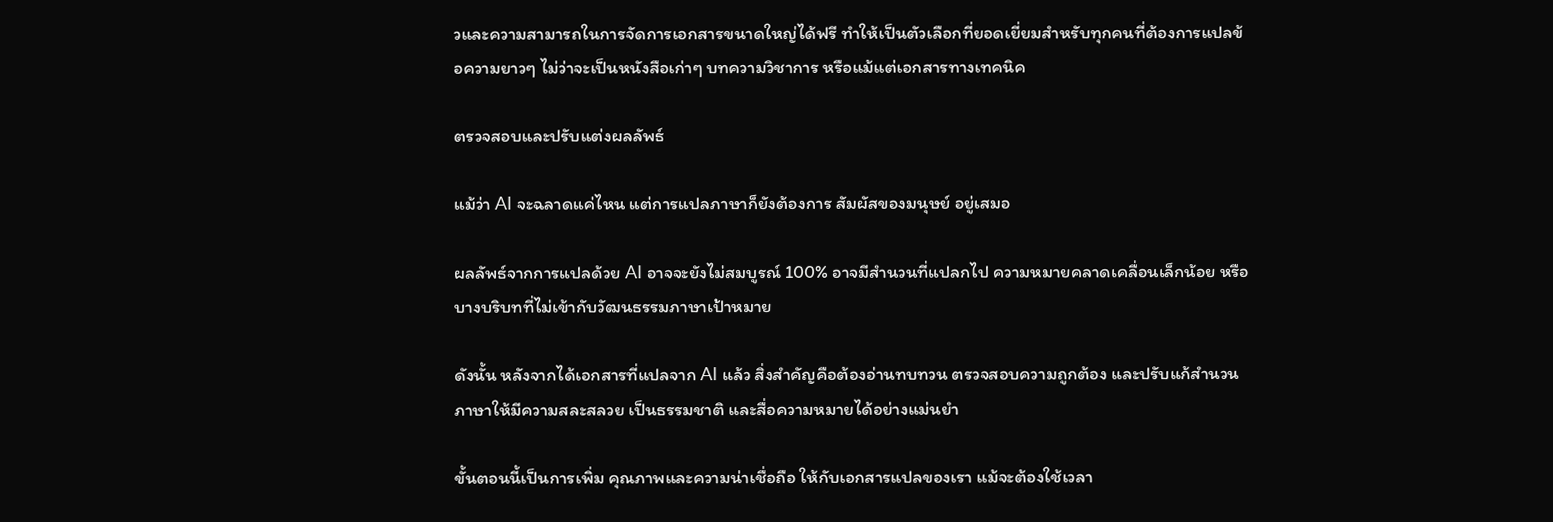วและความสามารถในการจัดการเอกสารขนาดใหญ่ได้ฟรี ทำให้เป็นตัวเลือกที่ยอดเยี่ยมสำหรับทุกคนที่ต้องการแปลข้อความยาวๆ ไม่ว่าจะเป็นหนังสือเก่าๆ บทความวิชาการ หรือแม้แต่เอกสารทางเทคนิค

ตรวจสอบและปรับแต่งผลลัพธ์

แม้ว่า AI จะฉลาดแค่ไหน แต่การแปลภาษาก็ยังต้องการ สัมผัสของมนุษย์ อยู่เสมอ

ผลลัพธ์จากการแปลด้วย AI อาจจะยังไม่สมบูรณ์ 100% อาจมีสำนวนที่แปลกไป ความหมายคลาดเคลื่อนเล็กน้อย หรือบางบริบทที่ไม่เข้ากับวัฒนธรรมภาษาเป้าหมาย

ดังนั้น หลังจากได้เอกสารที่แปลจาก AI แล้ว สิ่งสำคัญคือต้องอ่านทบทวน ตรวจสอบความถูกต้อง และปรับแก้สำนวนภาษาให้มีความสละสลวย เป็นธรรมชาติ และสื่อความหมายได้อย่างแม่นยำ

ขั้นตอนนี้เป็นการเพิ่ม คุณภาพและความน่าเชื่อถือ ให้กับเอกสารแปลของเรา แม้จะต้องใช้เวลา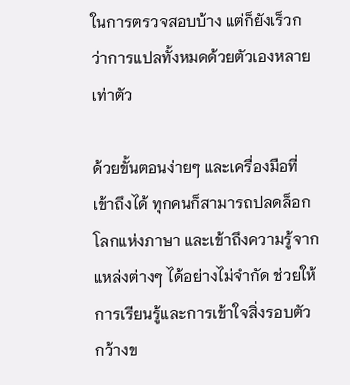ในการตรวจสอบบ้าง แต่ก็ยังเร็วกว่าการแปลทั้งหมดด้วยตัวเองหลายเท่าตัว

ด้วยขั้นตอนง่ายๆ และเครื่องมือที่เข้าถึงได้ ทุกคนก็สามารถปลดล็อกโลกแห่งภาษา และเข้าถึงความรู้จากแหล่งต่างๆ ได้อย่างไม่จำกัด ช่วยให้การเรียนรู้และการเข้าใจสิ่งรอบตัวกว้างข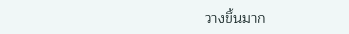วางขึ้นมาก